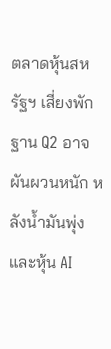ตลาดหุ้นสหรัฐฯ เสี่ยงพักฐาน Q2 อาจผันผวนหนัก หลังน้ำมันพุ่งและหุ้น AI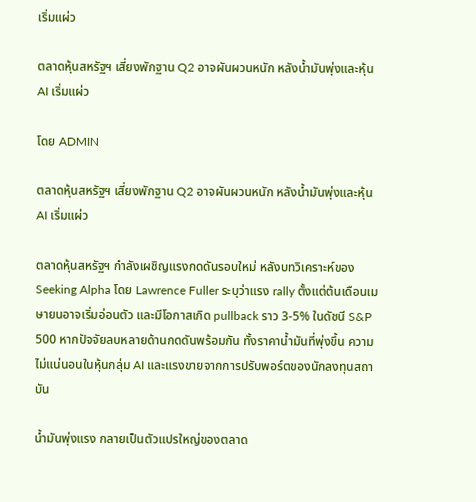เริ่มแผ่ว

ตลาดหุ้นสหรัฐฯ เสี่ยงพักฐาน Q2 อาจผันผวนหนัก หลังน้ำมันพุ่งและหุ้น AI เริ่มแผ่ว

โดย ADMIN

ตลาดหุ้นสหรัฐฯ เสี่ยงพักฐาน Q2 อาจผันผวนหนัก หลังน้ำมันพุ่งและหุ้น AI เริ่มแผ่ว

ตลาดหุ้นสหรัฐฯ กำลังเผชิญแรงกดดันรอบใหม่ หลังบทวิเคราะห์ของ Seeking Alpha โดย Lawrence Fuller ระบุว่าแรง rally ตั้งแต่ต้นเดือนเมษายนอาจเริ่มอ่อนตัว และมีโอกาสเกิด pullback ราว 3-5% ในดัชนี S&P 500 หากปัจจัยลบหลายด้านกดดันพร้อมกัน ทั้งราคาน้ำมันที่พุ่งขึ้น ความไม่แน่นอนในหุ้นกลุ่ม AI และแรงขายจากการปรับพอร์ตของนักลงทุนสถาบัน

น้ำมันพุ่งแรง กลายเป็นตัวแปรใหญ่ของตลาด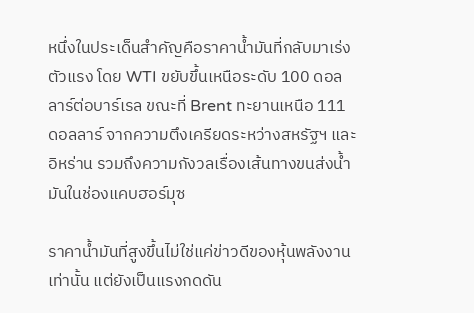หนึ่งในประเด็นสำคัญคือราคาน้ำมันที่กลับมาเร่งตัวแรง โดย WTI ขยับขึ้นเหนือระดับ 100 ดอลลาร์ต่อบาร์เรล ขณะที่ Brent ทะยานเหนือ 111 ดอลลาร์ จากความตึงเครียดระหว่างสหรัฐฯ และอิหร่าน รวมถึงความกังวลเรื่องเส้นทางขนส่งน้ำมันในช่องแคบฮอร์มุซ

ราคาน้ำมันที่สูงขึ้นไม่ใช่แค่ข่าวดีของหุ้นพลังงานเท่านั้น แต่ยังเป็นแรงกดดัน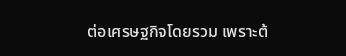ต่อเศรษฐกิจโดยรวม เพราะต้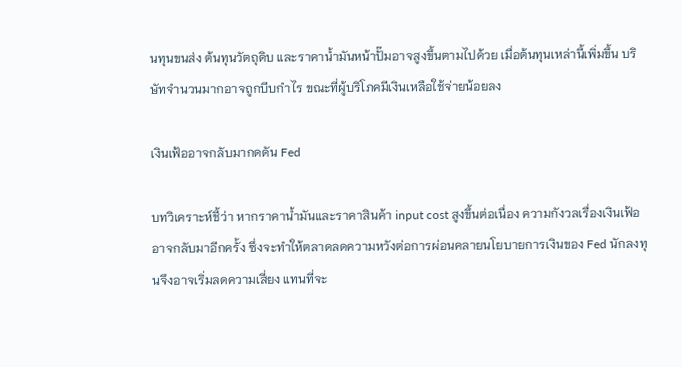นทุนขนส่ง ต้นทุนวัตถุดิบ และราคาน้ำมันหน้าปั๊มอาจสูงขึ้นตามไปด้วย เมื่อต้นทุนเหล่านี้เพิ่มขึ้น บริษัทจำนวนมากอาจถูกบีบกำไร ขณะที่ผู้บริโภคมีเงินเหลือใช้จ่ายน้อยลง

เงินเฟ้ออาจกลับมากดดัน Fed

บทวิเคราะห์ชี้ว่า หากราคาน้ำมันและราคาสินค้า input cost สูงขึ้นต่อเนื่อง ความกังวลเรื่องเงินเฟ้ออาจกลับมาอีกครั้ง ซึ่งจะทำให้ตลาดลดความหวังต่อการผ่อนคลายนโยบายการเงินของ Fed นักลงทุนจึงอาจเริ่มลดความเสี่ยง แทนที่จะ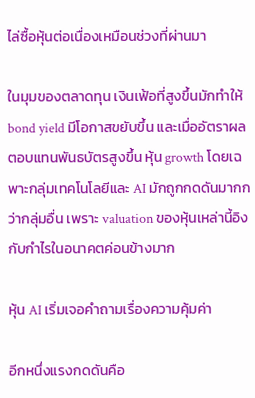ไล่ซื้อหุ้นต่อเนื่องเหมือนช่วงที่ผ่านมา

ในมุมของตลาดทุน เงินเฟ้อที่สูงขึ้นมักทำให้ bond yield มีโอกาสขยับขึ้น และเมื่ออัตราผลตอบแทนพันธบัตรสูงขึ้น หุ้น growth โดยเฉพาะกลุ่มเทคโนโลยีและ AI มักถูกกดดันมากกว่ากลุ่มอื่น เพราะ valuation ของหุ้นเหล่านี้อิงกับกำไรในอนาคตค่อนข้างมาก

หุ้น AI เริ่มเจอคำถามเรื่องความคุ้มค่า

อีกหนึ่งแรงกดดันคือ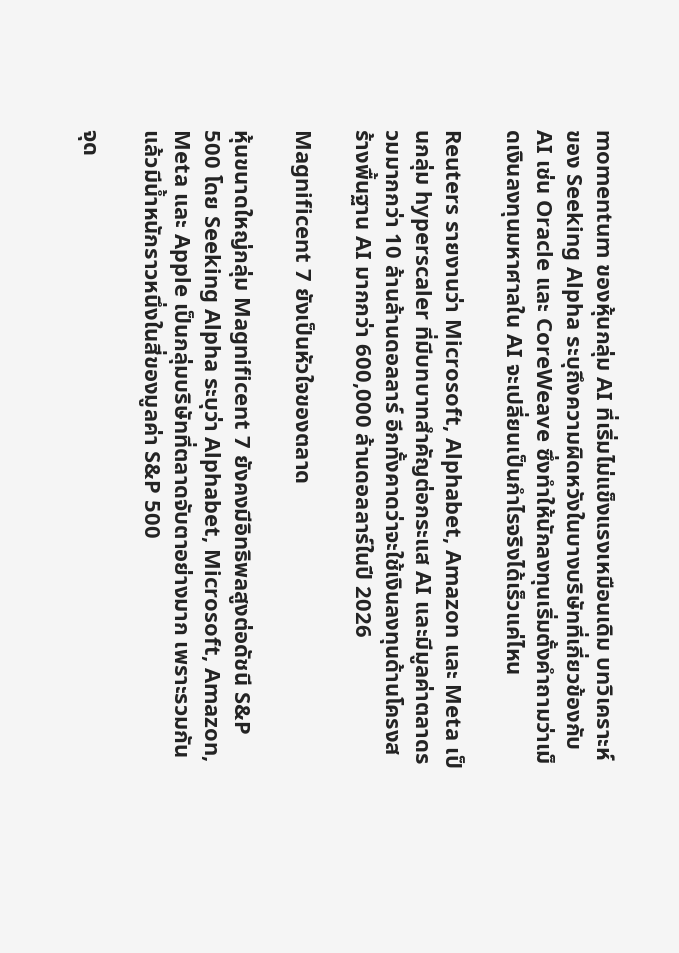momentum ของหุ้นกลุ่ม AI ที่เริ่มไม่แข็งแรงเหมือนเดิม บทวิเคราะห์ของ Seeking Alpha ระบุถึงความผิดหวังในบางบริษัทที่เกี่ยวข้องกับ AI เช่น Oracle และ CoreWeave ซึ่งทำให้นักลงทุนเริ่มตั้งคำถามว่าเม็ดเงินลงทุนมหาศาลใน AI จะเปลี่ยนเป็นกำไรจริงได้เร็วแค่ไหน

Reuters รายงานว่า Microsoft, Alphabet, Amazon และ Meta เป็นกลุ่ม hyperscaler ที่มีบทบาทสำคัญต่อกระแส AI และมีมูลค่าตลาดรวมมากกว่า 10 ล้านล้านดอลลาร์ อีกทั้งคาดว่าจะใช้เงินลงทุนด้านโครงสร้างพื้นฐาน AI มากกว่า 600,000 ล้านดอลลาร์ในปี 2026

Magnificent 7 ยังเป็นหัวใจของตลาด

หุ้นขนาดใหญ่กลุ่ม Magnificent 7 ยังคงมีอิทธิพลสูงต่อดัชนี S&P 500 โดย Seeking Alpha ระบุว่า Alphabet, Microsoft, Amazon, Meta และ Apple เป็นกลุ่มบริษัทที่ตลาดจับตาอย่างมาก เพราะรวมกันแล้วมีน้ำหนักราวหนึ่งในสี่ของมูลค่า S&P 500

จุด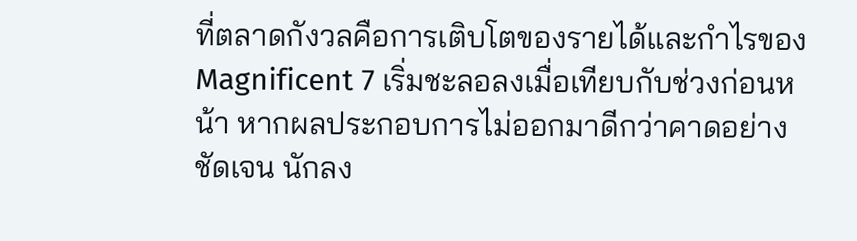ที่ตลาดกังวลคือการเติบโตของรายได้และกำไรของ Magnificent 7 เริ่มชะลอลงเมื่อเทียบกับช่วงก่อนหน้า หากผลประกอบการไม่ออกมาดีกว่าคาดอย่างชัดเจน นักลง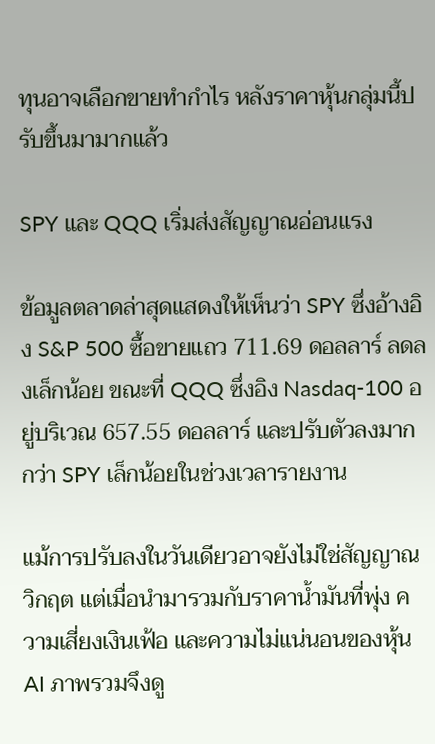ทุนอาจเลือกขายทำกำไร หลังราคาหุ้นกลุ่มนี้ปรับขึ้นมามากแล้ว

SPY และ QQQ เริ่มส่งสัญญาณอ่อนแรง

ข้อมูลตลาดล่าสุดแสดงให้เห็นว่า SPY ซึ่งอ้างอิง S&P 500 ซื้อขายแถว 711.69 ดอลลาร์ ลดลงเล็กน้อย ขณะที่ QQQ ซึ่งอิง Nasdaq-100 อยู่บริเวณ 657.55 ดอลลาร์ และปรับตัวลงมากกว่า SPY เล็กน้อยในช่วงเวลารายงาน

แม้การปรับลงในวันเดียวอาจยังไม่ใช่สัญญาณวิกฤต แต่เมื่อนำมารวมกับราคาน้ำมันที่พุ่ง ความเสี่ยงเงินเฟ้อ และความไม่แน่นอนของหุ้น AI ภาพรวมจึงดู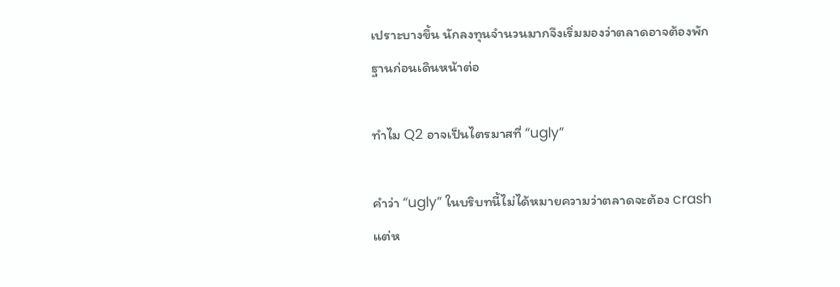เปราะบางขึ้น นักลงทุนจำนวนมากจึงเริ่มมองว่าตลาดอาจต้องพักฐานก่อนเดินหน้าต่อ

ทำไม Q2 อาจเป็นไตรมาสที่ “ugly”

คำว่า “ugly” ในบริบทนี้ไม่ได้หมายความว่าตลาดจะต้อง crash แต่ห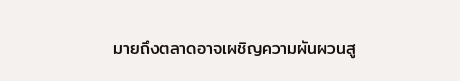มายถึงตลาดอาจเผชิญความผันผวนสู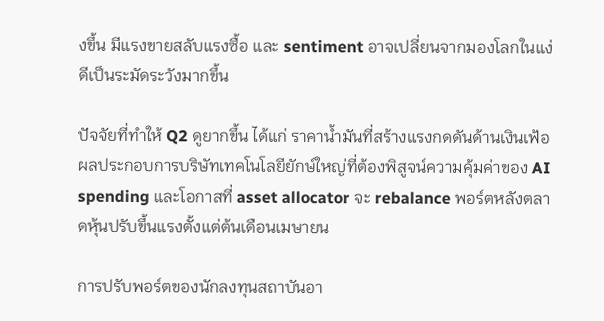งขึ้น มีแรงขายสลับแรงซื้อ และ sentiment อาจเปลี่ยนจากมองโลกในแง่ดีเป็นระมัดระวังมากขึ้น

ปัจจัยที่ทำให้ Q2 ดูยากขึ้น ได้แก่ ราคาน้ำมันที่สร้างแรงกดดันด้านเงินเฟ้อ ผลประกอบการบริษัทเทคโนโลยียักษ์ใหญ่ที่ต้องพิสูจน์ความคุ้มค่าของ AI spending และโอกาสที่ asset allocator จะ rebalance พอร์ตหลังตลาดหุ้นปรับขึ้นแรงตั้งแต่ต้นเดือนเมษายน

การปรับพอร์ตของนักลงทุนสถาบันอา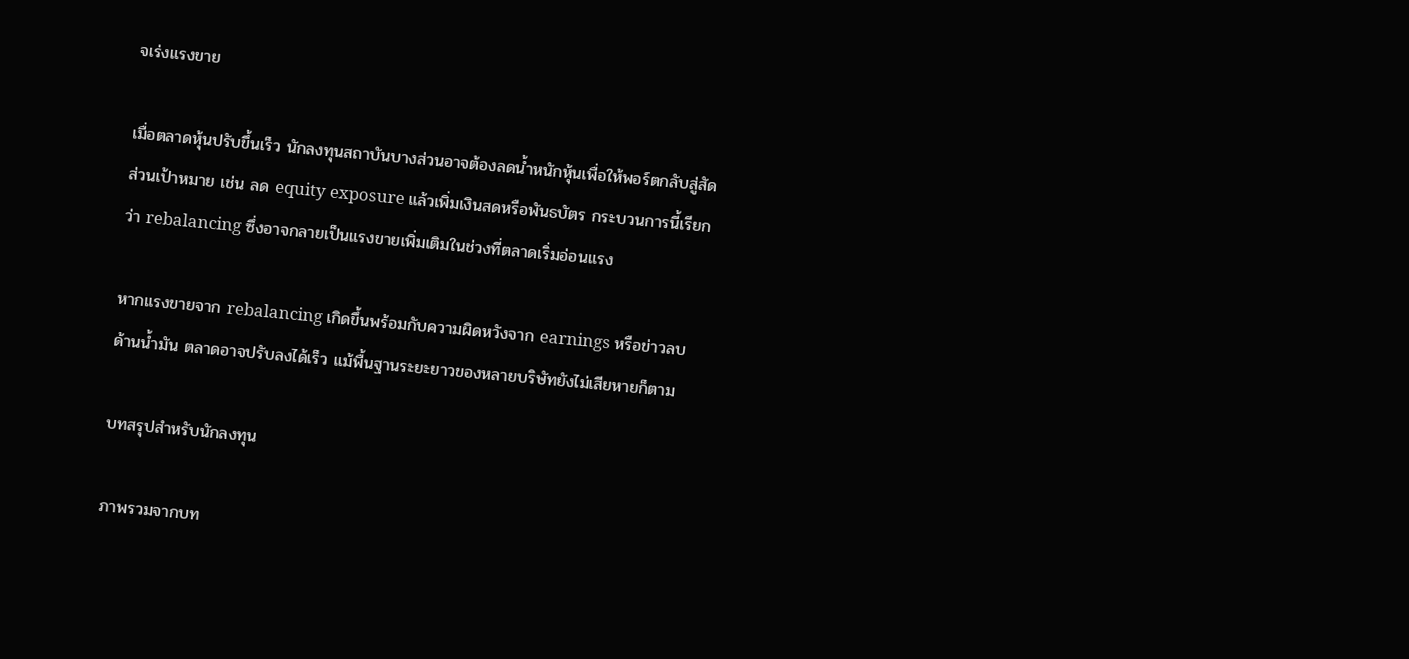จเร่งแรงขาย

เมื่อตลาดหุ้นปรับขึ้นเร็ว นักลงทุนสถาบันบางส่วนอาจต้องลดน้ำหนักหุ้นเพื่อให้พอร์ตกลับสู่สัดส่วนเป้าหมาย เช่น ลด equity exposure แล้วเพิ่มเงินสดหรือพันธบัตร กระบวนการนี้เรียกว่า rebalancing ซึ่งอาจกลายเป็นแรงขายเพิ่มเติมในช่วงที่ตลาดเริ่มอ่อนแรง

หากแรงขายจาก rebalancing เกิดขึ้นพร้อมกับความผิดหวังจาก earnings หรือข่าวลบด้านน้ำมัน ตลาดอาจปรับลงได้เร็ว แม้พื้นฐานระยะยาวของหลายบริษัทยังไม่เสียหายก็ตาม

บทสรุปสำหรับนักลงทุน

ภาพรวมจากบท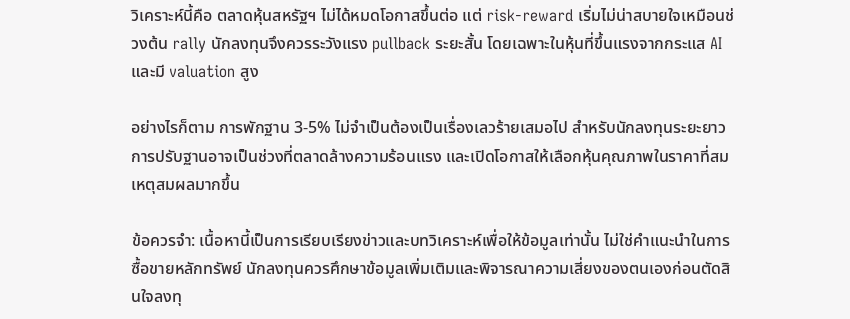วิเคราะห์นี้คือ ตลาดหุ้นสหรัฐฯ ไม่ได้หมดโอกาสขึ้นต่อ แต่ risk-reward เริ่มไม่น่าสบายใจเหมือนช่วงต้น rally นักลงทุนจึงควรระวังแรง pullback ระยะสั้น โดยเฉพาะในหุ้นที่ขึ้นแรงจากกระแส AI และมี valuation สูง

อย่างไรก็ตาม การพักฐาน 3-5% ไม่จำเป็นต้องเป็นเรื่องเลวร้ายเสมอไป สำหรับนักลงทุนระยะยาว การปรับฐานอาจเป็นช่วงที่ตลาดล้างความร้อนแรง และเปิดโอกาสให้เลือกหุ้นคุณภาพในราคาที่สมเหตุสมผลมากขึ้น

ข้อควรจำ: เนื้อหานี้เป็นการเรียบเรียงข่าวและบทวิเคราะห์เพื่อให้ข้อมูลเท่านั้น ไม่ใช่คำแนะนำในการซื้อขายหลักทรัพย์ นักลงทุนควรศึกษาข้อมูลเพิ่มเติมและพิจารณาความเสี่ยงของตนเองก่อนตัดสินใจลงทุ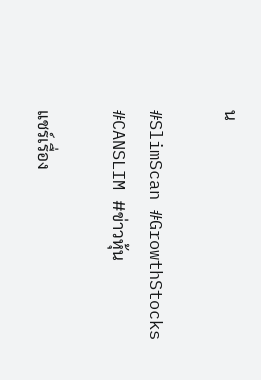น

#SlimScan #GrowthStocks #CANSLIM #ข่าวหุ้น

แชร์เรื่อง